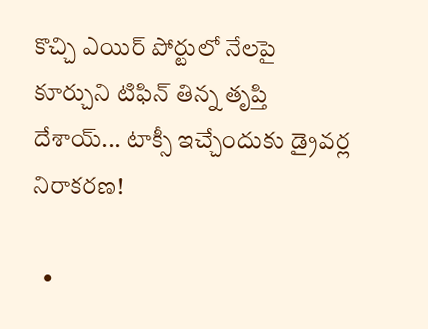కొచ్చి ఎయిర్ పోర్టులో నేలపై కూర్చుని టిఫిన్ తిన్న తృప్తి దేశాయ్... టాక్సీ ఇచ్చేందుకు డ్రైవర్ల నిరాకరణ!

  •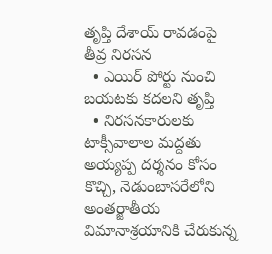తృప్తి దేశాయ్ రావడంపై తీవ్ర నిరసన
  • ఎయిర్ పోర్టు నుంచి బయటకు కదలని తృప్తి
  • నిరసనకారులకు టాక్సీవాలాల మద్దతు
అయ్యప్ప దర్శనం కోసం కొచ్చి, నెడుంబాసరేలోని అంతర్జాతీయ విమానాశ్రయానికి చేరుకున్న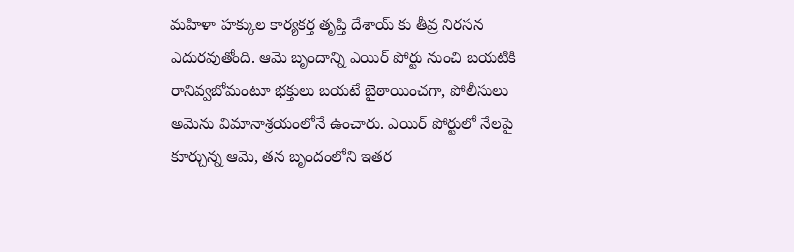మహిళా హక్కుల కార్యకర్త తృప్తి దేశాయ్‌ కు తీవ్ర నిరసన ఎదురవుతోంది. ఆమె బృందాన్ని ఎయిర్‌ పోర్టు నుంచి బయటికి రానివ్వబోమంటూ భక్తులు బయటే బైఠాయించగా, పోలీసులు అమెను విమానాశ్రయంలోనే ఉంచారు. ఎయిర్ పోర్టులో నేలపై కూర్చున్న ఆమె, తన బృందంలోని ఇతర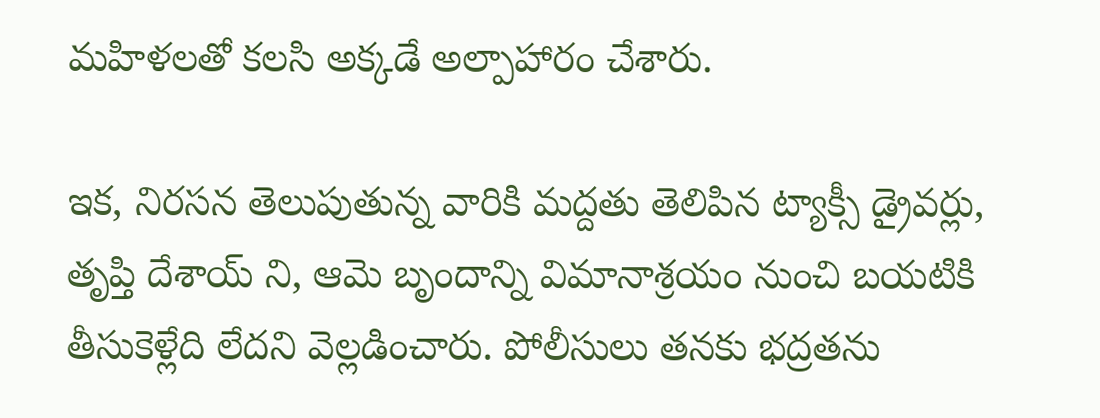మహిళలతో కలసి అక్కడే అల్పాహారం చేశారు.

ఇక, నిరసన తెలుపుతున్న వారికి మద్దతు తెలిపిన ట్యాక్సీ డ్రైవర్లు, తృప్తి దేశాయ్‌ ని, ఆమె బృందాన్ని విమానాశ్రయం నుంచి బయటికి తీసుకెళ్లేది లేదని వెల్లడించారు. పోలీసులు తనకు భద్రతను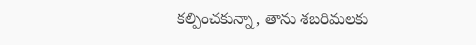కల్పించకున్నా, తాను శబరిమలకు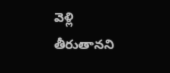వెళ్లి తీరుతానని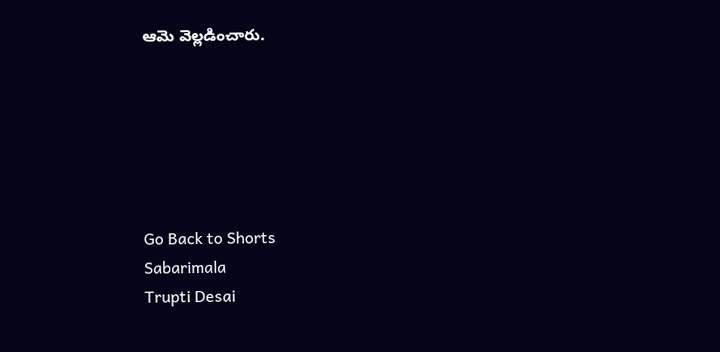ఆమె వెల్లడించారు.






Go Back to Shorts
Sabarimala
Trupti Desai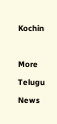Kochin

More Telugu News